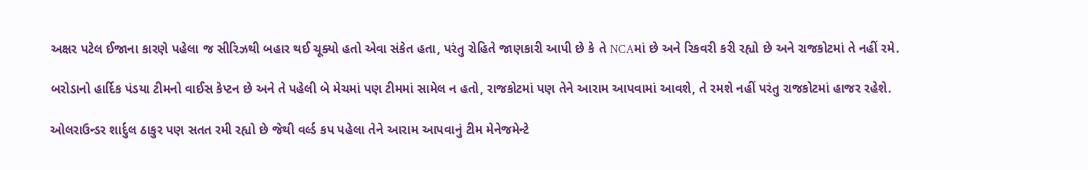અક્ષર પટેલ ઈજાના કારણે પહેલા જ સીરિઝથી બહાર થઈ ચૂક્યો હતો એવા સંકેત હતા, પરંતુ રોહિતે જાણકારી આપી છે કે તે NCAમાં છે અને રિકવરી કરી રહ્યો છે અને રાજકોટમાં તે નહીં રમે.

બરોડાનો હાર્દિક પંડયા ટીમનો વાઈસ કેપ્ટન છે અને તે પહેલી બે મેચમાં પણ ટીમમાં સામેલ ન હતો, રાજકોટમાં પણ તેને આરામ આપવામાં આવશે, તે રમશે નહીં પરંતુ રાજકોટમાં હાજર રહેશે.

ઓલરાઉન્ડર શાર્દુલ ઠાકુર પણ સતત રમી રહ્યો છે જેથી વર્લ્ડ કપ પહેલા તેને આરામ આપવાનું ટીમ મેનેજમેન્ટે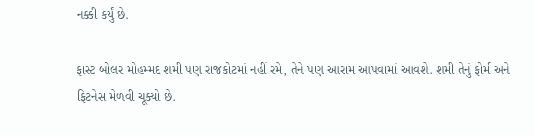નક્કી કર્યું છે.

ફાસ્ટ બોલર મોહમ્મદ શમી પણ રાજકોટમાં નહીં રમે, તેને પણ આરામ આપવામાં આવશે. શમી તેનું ફોર્મ અને ફિટનેસ મેળવી ચૂક્યો છે.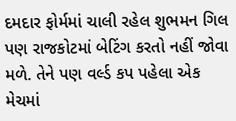દમદાર ફોર્મમાં ચાલી રહેલ શુભમન ગિલ પણ રાજકોટમાં બેટિંગ કરતો નહીં જોવા મળે. તેને પણ વર્લ્ડ કપ પહેલા એક મેચમાં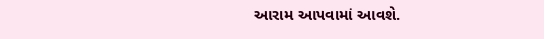આરામ આપવામાં આવશે.